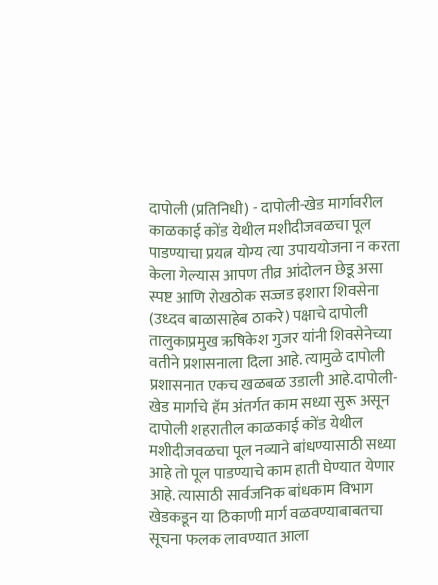दापोली (प्रतिनिधी) - दापोली-खेड मार्गावरील काळकाई कोंड येथील मशीदीजवळचा पूल पाडण्याचा प्रयत्न योग्य त्या उपाययोजना न करता केला गेल्यास आपण तीव्र आंदोलन छेडू असा स्पष्ट आणि रोखठोक सज्जड इशारा शिवसेना (उध्दव बाळासाहेब ठाकरे) पक्षाचे दापोली तालुकाप्रमुख ऋषिकेश गुजर यांनी शिवसेनेच्या वतीने प्रशासनाला दिला आहे. त्यामुळे दापोली प्रशासनात एकच खळबळ उडाली आहे.दापोली-खेड मार्गाचे हॅम अंतर्गत काम सध्या सुरू असून दापोली शहरातील काळकाई कोंड येथील मशीदीजवळचा पूल नव्याने बांधण्यासाठी सध्या आहे तो पूल पाडण्याचे काम हाती घेण्यात येणार आहे. त्यासाठी सार्वजनिक बांधकाम विभाग खेडकडून या ठिकाणी मार्ग वळवण्याबाबतचा सूचना फलक लावण्यात आला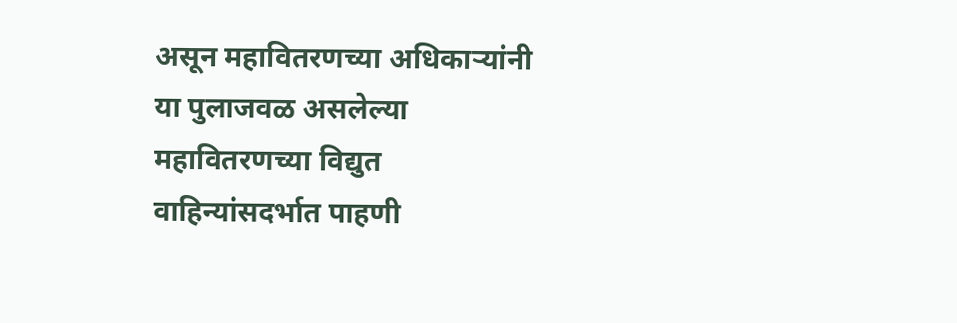असून महावितरणच्या अधिकाऱ्यांनी या पुलाजवळ असलेल्या महावितरणच्या विद्युत वाहिन्यांसदर्भात पाहणी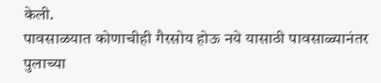केली.
पावसाळयात कोणाचीही गैरसोय होऊ नये यासाठी पावसाळ्यानंतर पुलाच्या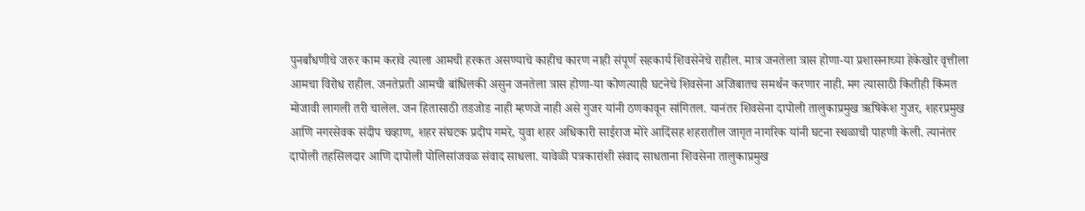पुनर्बांधणीचे जरुर काम करावे त्याला आमची हरकत असण्याचे काहीच कारण नाही संपूर्ण सहकार्य शिवसेनेचे राहील. मात्र जनतेला त्रास होणा-या प्रशासनाच्या हेकेखोर वृत्तीला आमचा विरोध राहील. जनतेप्रती आमची बांधिलकी असुन जनतेला त्रास होणा-या कोणत्याही घटनेचे शिवसेना अजिबातच समर्थन करणार नाही. मग त्यासाठी कितीही किंमत मोजावी लागली तरी चालेल. जन हितासाठी तडजोड नाही म्हणजे नाही असे गुजर यांनी ठणकावून सांगितल. यानंतर शिवसेना दापोली तालुकाप्रमुख ऋषिकेश गुजर, शहरप्रमुख आणि नगरसेवक संदीप चव्हाण, शहर संघटक प्रदीप गमरे, युवा शहर अधिकारी साईराज मोरे आदिंसह शहरातील जागृत नागरिक यांनी घटना स्थळाची पाहणी केली. त्यानंतर दापोली तहसिलदार आणि दापोली पोलिसांजवळ संवाद साधला. यावेळी पत्रकारांशी संवाद साधताना शिवसेना तालुकाप्रमुख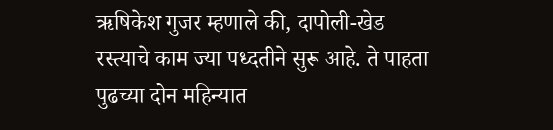ऋषिकेश गुजर म्हणाले की, दापोली-खेड रस्त्याचे काम ज्या पध्दतीने सुरू आहे. ते पाहता पुढच्या दोन महिन्यात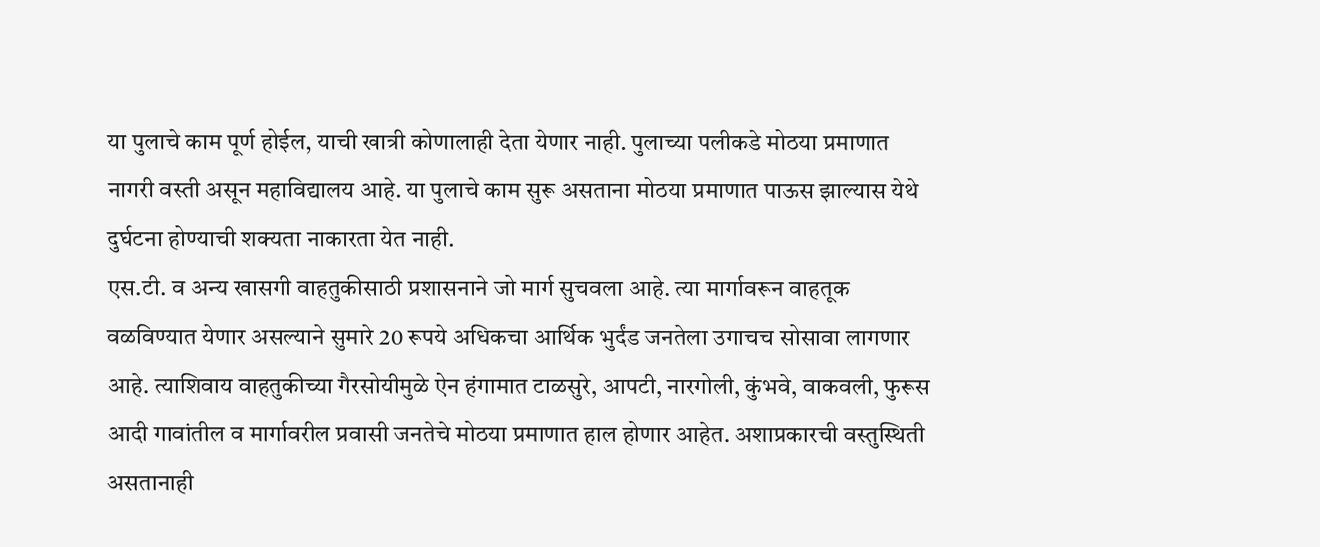या पुलाचे काम पूर्ण होईल, याची खात्री कोणालाही देता येणार नाही. पुलाच्या पलीकडे मोठया प्रमाणात नागरी वस्ती असून महाविद्यालय आहे. या पुलाचे काम सुरू असताना मोठया प्रमाणात पाऊस झाल्यास येथे दुर्घटना होण्याची शक्यता नाकारता येत नाही.
एस.टी. व अन्य खासगी वाहतुकीसाठी प्रशासनाने जो मार्ग सुचवला आहे. त्या मार्गावरून वाहतूक वळविण्यात येणार असल्याने सुमारे 20 रूपये अधिकचा आर्थिक भुर्दंड जनतेला उगाचच सोसावा लागणार आहे. त्याशिवाय वाहतुकीच्या गैरसोयीमुळे ऐन हंगामात टाळसुरे, आपटी, नारगोली, कुंभवे, वाकवली, फुरूस आदी गावांतील व मार्गावरील प्रवासी जनतेचे मोठया प्रमाणात हाल होणार आहेत. अशाप्रकारची वस्तुस्थिती असतानाही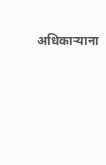अधिकाऱ्याना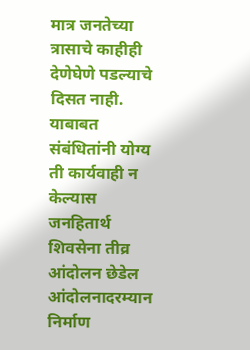मात्र जनतेच्या त्रासाचे काहीही देणेघेणे पडल्याचे दिसत नाही. याबाबत संबंधितांनी योग्य ती कार्यवाही न केल्यास जनहितार्थ शिवसेना तीव्र आंदोलन छेडेल आंदोलनादरम्यान निर्माण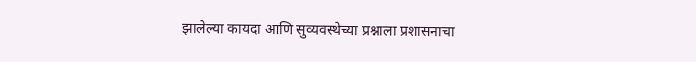झालेल्या कायदा आणि सुव्यवस्थेच्या प्रश्नाला प्रशासनाचा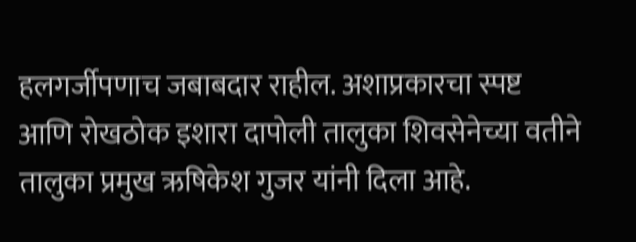हलगर्जीपणाच जबाबदार राहील. अशाप्रकारचा स्पष्ट आणि रोखठोक इशारा दापोली तालुका शिवसेनेच्या वतीने तालुका प्रमुख ऋषिकेश गुजर यांनी दिला आहे.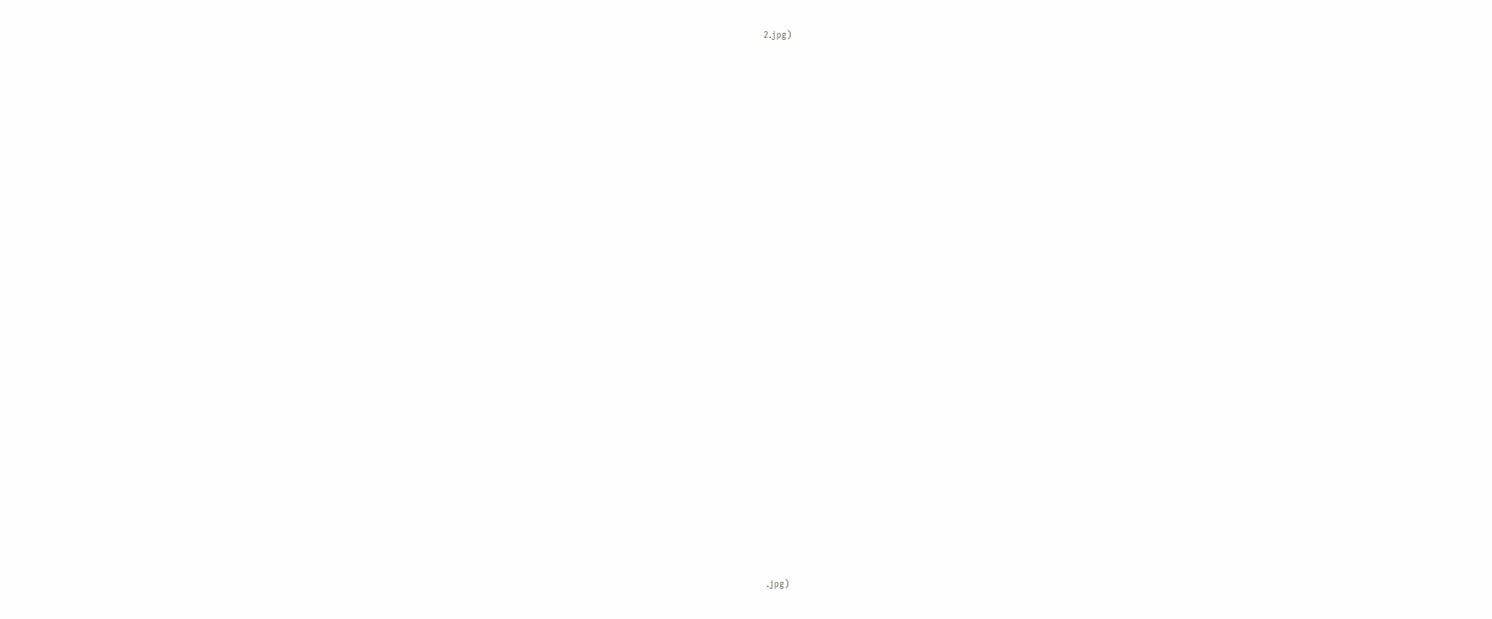2.jpg)





























.jpg)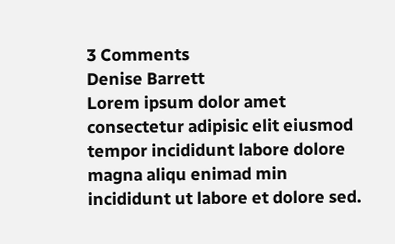3 Comments
Denise Barrett
Lorem ipsum dolor amet consectetur adipisic elit eiusmod tempor incididunt labore dolore magna aliqu enimad min incididunt ut labore et dolore sed.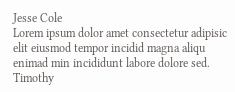Jesse Cole
Lorem ipsum dolor amet consectetur adipisic elit eiusmod tempor incidid magna aliqu enimad min incididunt labore dolore sed.
Timothy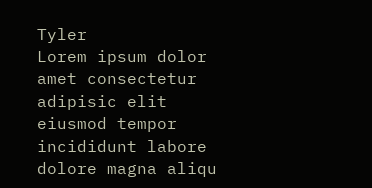Tyler
Lorem ipsum dolor amet consectetur adipisic elit eiusmod tempor incididunt labore dolore magna aliqu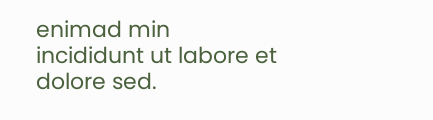enimad min incididunt ut labore et dolore sed.